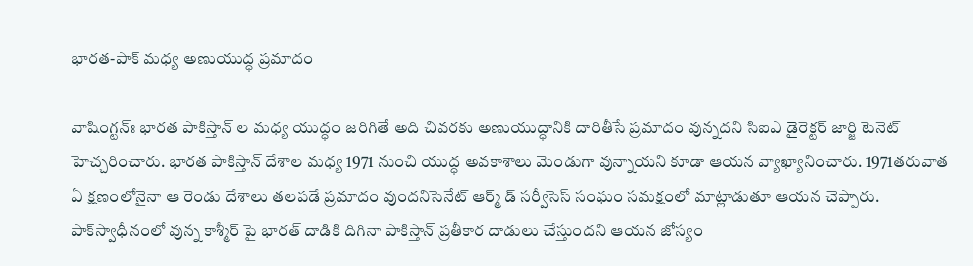భారత-పాక్‌ మధ్య అణుయుద్ధ ప్రమాదం

వాషింగ్టన్‌ః భారత పాకిస్తాన్‌ ల మధ్య యుద్ధం జరిగితే అది చివరకు అణుయుద్ధానికి దారితీసే ప్రమాదం వున్నదని సిఐఎ డైరెక్టర్‌ జార్జి టెనెట్‌ హెచ్చరించారు. భారత పాకిస్తాన్‌ దేశాల మధ్య 1971 నుంచి యుద్ధ అవకాశాలు మెండుగా వున్నాయని కూడా ఆయన వ్యాఖ్యానించారు. 1971తరువాత ఏ క్షణంలోనైనా ఆ రెండు దేశాలు తలపడే ప్రమాదం వుందనిసెనేట్‌ ఆర్మ్‌ డ్‌ సర్వీసెస్‌ సంఘం సమక్షంలో మాట్లాడుతూ ఆయన చెప్పారు. పాక్‌స్వాధీనంలో వున్న కాశ్మీర్‌ పై భారత్‌ దాడికి దిగినా పాకిస్తాన్‌ ప్రతీకార దాడులు చేస్తుందని ఆయన జోస్యం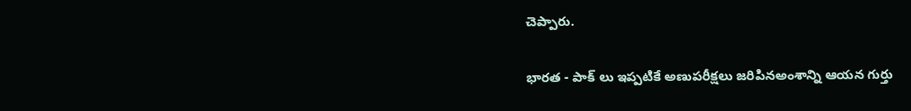చెప్పారు.

భారత - పాక్‌ లు ఇప్పటికే అణుపరీక్షలు జరిపినఅంశాన్ని ఆయన గుర్తు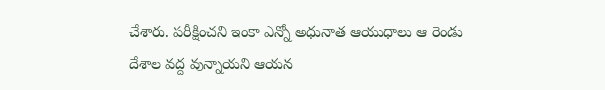చేశారు. పరీక్షించని ఇంకా ఎన్నో అధునాత ఆయుధాలు ఆ రెండు దేశాల వద్ద వున్నాయని ఆయన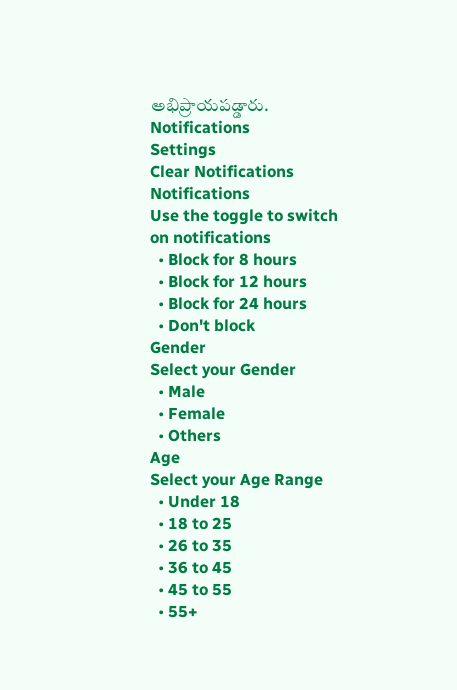అభిప్రాయపడ్డారు.
Notifications
Settings
Clear Notifications
Notifications
Use the toggle to switch on notifications
  • Block for 8 hours
  • Block for 12 hours
  • Block for 24 hours
  • Don't block
Gender
Select your Gender
  • Male
  • Female
  • Others
Age
Select your Age Range
  • Under 18
  • 18 to 25
  • 26 to 35
  • 36 to 45
  • 45 to 55
  • 55+